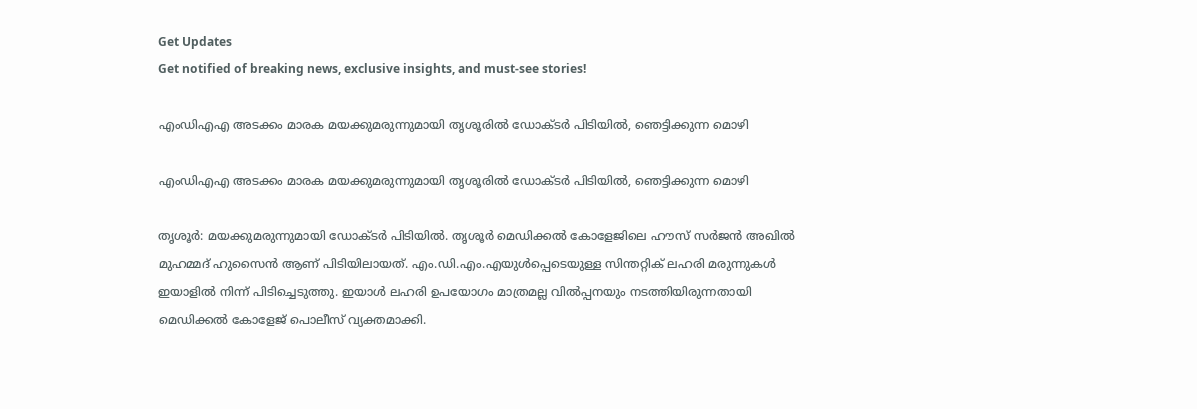Get Updates
Get notified of breaking news, exclusive insights, and must-see stories!

എംഡിഎഎ അടക്കം മാരക മയക്കുമരുന്നുമായി തൃശൂരിൽ ഡോക്ടർ പിടിയിൽ, ഞെട്ടിക്കുന്ന മൊഴി

എംഡിഎഎ അടക്കം മാരക മയക്കുമരുന്നുമായി തൃശൂരിൽ ഡോക്ടർ പിടിയിൽ, ഞെട്ടിക്കുന്ന മൊഴി

തൃശൂര്‍: മയക്കുമരുന്നുമായി ഡോക്ടര്‍ പിടിയില്‍. തൃശൂര്‍ മെഡിക്കല്‍ കോളേജിലെ ഹൗസ് സര്‍ജന്‍ അഖില്‍ മുഹമ്മദ് ഹുസൈന്‍ ആണ് പിടിയിലായത്. എം.ഡി.എം.എയുള്‍പ്പെടെയുള്ള സിന്തറ്റിക് ലഹരി മരുന്നുകൾ ഇയാളിൽ നിന്ന് പിടിച്ചെടുത്തു. ഇയാൾ ലഹരി ഉപയോഗം മാത്രമല്ല വില്‍പ്പനയും നടത്തിയിരുന്നതായി മെഡിക്കൽ കോളേജ് പൊലീസ് വ്യക്തമാക്കി.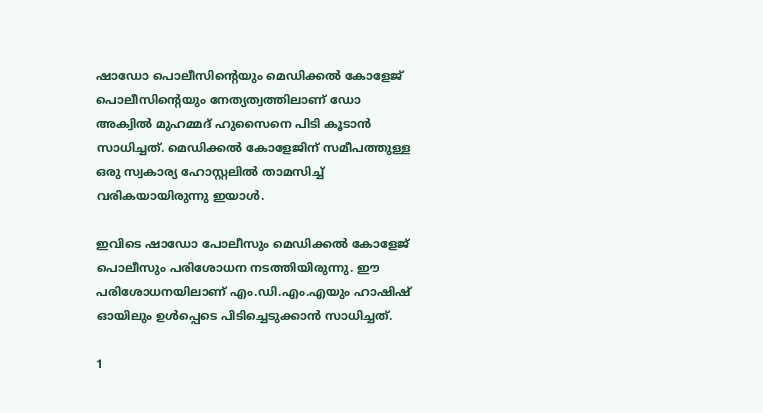ഷാഡോ പൊലീസിന്റെയും മെഡിക്കല്‍ കോളേജ് പൊലീസിന്റെയും നേത്യത്വത്തിലാണ് ഡോ അക്വിൽ മുഹമ്മദ് ഹുസൈനെ പിടി കൂടാൻ സാധിച്ചത്. മെഡിക്കല്‍ കോളേജിന് സമീപത്തുള്ള ഒരു സ്വകാര്യ ഹോസ്റ്റലില്‍ താമസിച്ച് വരികയായിരുന്നു ഇയാള്‍.

ഇവിടെ ഷാഡോ പോലീസും മെഡിക്കല്‍ കോളേജ് പൊലീസും പരിശോധന നടത്തിയിരുന്നു. ഈ പരിശോധനയിലാണ് എം.ഡി.എം.എയും ഹാഷിഷ് ഓയിലും ഉൾപ്പെടെ പിടിച്ചെടുക്കാൻ സാധിച്ചത്.

1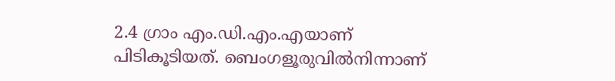2.4 ഗ്രാം എം.ഡി.എം.എയാണ് പിടികൂടിയത്. ബെംഗളൂരുവില്‍നിന്നാണ്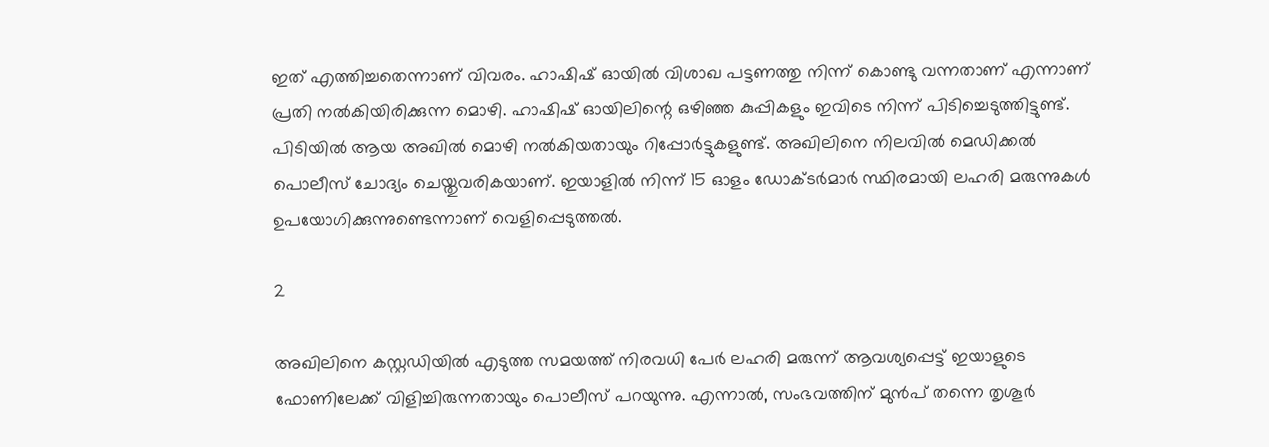ഇത് എത്തിച്ചതെന്നാണ് വിവരം. ഹാഷിഷ് ഓയില്‍ വിശാഖ പട്ടണത്തു നിന്ന് കൊണ്ടു വന്നതാണ് എന്നാണ് പ്രതി നല്‍കിയിരിക്കുന്ന മൊഴി. ഹാഷിഷ് ഓയിലിന്റെ ഒഴിഞ്ഞ കുപ്പികളും ഇവിടെ നിന്ന് പിടിച്ചെടുത്തിട്ടുണ്ട്. പിടിയിൽ ആയ അഖില്‍ മൊഴി നല്‍കിയതായും റിപ്പോര്‍ട്ടുകളുണ്ട്. അഖിലിനെ നിലവില്‍ മെഡിക്കല്‍ പൊലീസ് ചോദ്യം ചെയ്തുവരികയാണ്. ഇയാളില്‍ നിന്ന് 15 ഓളം ഡോക്ടര്‍മാര്‍ സ്ഥിരമായി ലഹരി മരുന്നുകള്‍ ഉപയോഗിക്കുന്നുണ്ടെന്നാണ് വെളിപ്പെടുത്തല്‍.

2

അഖിലിനെ കസ്റ്റഡിയില്‍ എടുത്ത സമയത്ത് നിരവധി പേര്‍ ലഹരി മരുന്ന് ആവശ്യപ്പെട്ട് ഇയാളുടെ ഫോണിലേക്ക് വിളിച്ചിരുന്നതായും പൊലീസ് പറയുന്നു. എന്നാൽ, സംഭവത്തിന് മുൻപ് തന്നെ തൃശൂര്‍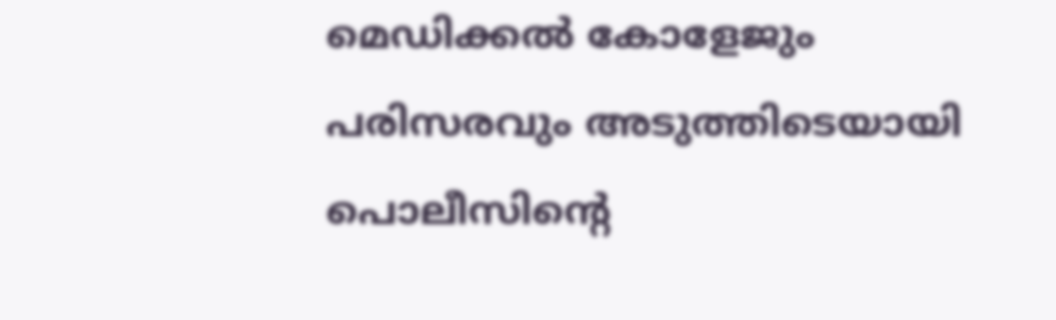മെഡിക്കല്‍ കോളേജും പരിസരവും അടുത്തിടെയായി പൊലീസിന്റെ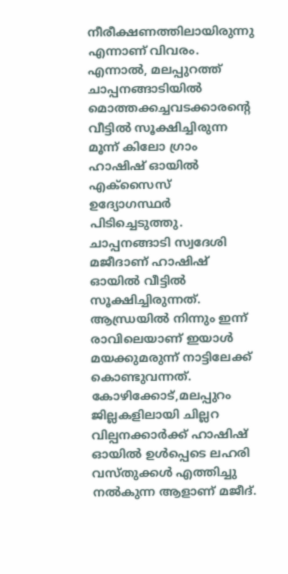നീരീക്ഷണത്തിലായിരുന്നു എന്നാണ് വിവരം. എന്നാൽ, മലപ്പുറത്ത് ചാപ്പനങ്ങാടിയില്‍ മൊത്തക്കച്ചവടക്കാരന്‍റെ വീട്ടില്‍ സൂക്ഷിച്ചിരുന്ന മൂന്ന് കിലോ ഗ്രാം ഹാഷിഷ് ഓയില്‍ എക്സൈസ് ഉദ്യോഗസ്ഥര്‍ പിടിച്ചെടുത്തു. ചാപ്പനങ്ങാടി സ്വദേശി മജീദാണ് ഹാഷിഷ് ഓയില്‍ വീട്ടില്‍ സൂക്ഷിച്ചിരുന്നത്. ആന്ധ്രയില്‍ നിന്നും ഇന്ന് രാവിലെയാണ് ഇയാള്‍ മയക്കുമരുന്ന് നാട്ടിലേക്ക് കൊണ്ടുവന്നത്. കോഴിക്കോട്,മലപ്പുറം ജില്ലകളിലായി ചില്ലറ വില്പനക്കാർക്ക് ഹാഷിഷ് ഓയിൽ ഉൾപ്പെടെ ലഹരി വസ്തുക്കൾ എത്തിച്ചു നൽകുന്ന ആളാണ് മജീദ്.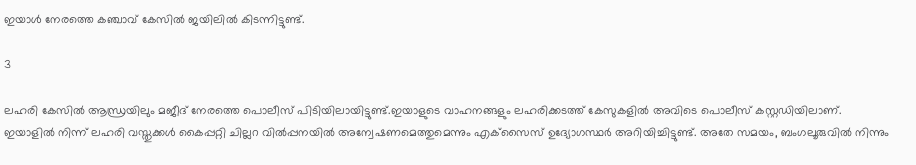ഇയാള്‍ നേരത്തെ കഞ്ചാവ് കേസില്‍ ജയിലില്‍ കിടന്നിട്ടുണ്ട്.

3

ലഹരി കേസിൽ ആന്ധ്രയിലും മജീദ് നേരത്തെ പൊലീസ് പിടിയിലായിട്ടുണ്ട്.ഇയാളുടെ വാഹനങ്ങളും ലഹരിക്കടത്ത് കേസുകളില്‍ അവിടെ പൊലീസ് കസ്റ്റഡിയിലാണ്. ഇയാളിൽ നിന്ന് ലഹരി വസ്തുക്കൾ കൈപ്പറ്റി ചില്ലറ വില്‍പ്പനയില്‍ അന്വേഷണമെത്തുമെന്നും എക്‌സൈസ് ഉദ്യോഗസ്ഥര്‍ അറിയിച്ചിട്ടുണ്ട്. അതേ സമയം, ബംഗലൂരുവില്‍ നിന്നും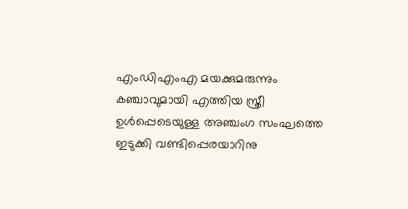എംഡിഎംഎ മയക്കുമരുന്നും കഞ്ചാവുമായി എത്തിയ സ്ത്രീ ഉൾപ്പെടെയുള്ള അഞ്ചംഗ സംഘത്തെ ഇടുക്കി വണ്ടിപ്പെരയാറിനു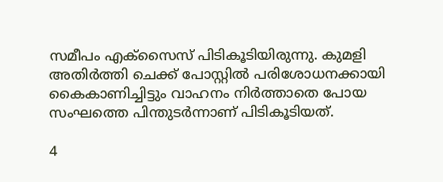സമീപം എക്സൈസ് പിടികൂടിയിരുന്നു. കുമളി അതിർത്തി ചെക്ക് പോസ്റ്റിൽ പരിശോധനക്കായി കൈകാണിച്ചിട്ടും വാഹനം നിർത്താതെ പോയ സംഘത്തെ പിന്തുടർന്നാണ് പിടികൂടിയത്.

4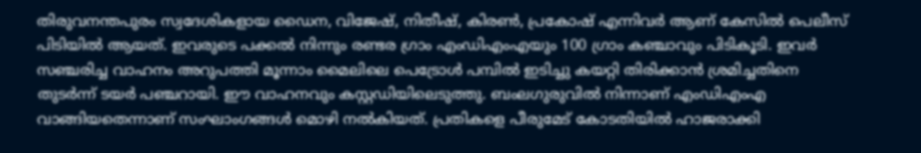തിരുവനന്തപുരം സ്വദേശികളായ ഡൈന, വിജേഷ്, നിതീഷ്, കിരൺ, പ്രകോഷ് എന്നിവർ ആണ് കേസിൽ പെലീസ് പിടിയിൽ ആയത്. ഇവരുടെ പക്കൽ നിന്നും രണ്ടര ഗ്രാം എംഡിഎംഎയും 100 ഗ്രാം കഞ്ചാവും പിടികൂടി. ഇവർ സഞ്ചരിച്ച വാഹനം അറുപത്തി മൂന്നാം മൈലിലെ പെട്രോൾ പമ്പിൽ ഇടിച്ചു കയറ്റി തിരിക്കാൻ ശ്രമിച്ചതിനെ തുടർന്ന് ടയർ പഞ്ചറായി. ഈ വാഹനവും കസ്റ്റഡിയിലെടുത്തു. ബംലഗുരുവിൽ നിന്നാണ് എംഡിഎംഎ വാങ്ങിയതെന്നാണ് സംഘാംഗങ്ങൾ മൊഴി നൽകിയത്. പ്രതികളെ പീരുമേട് കോടതിയിൽ ഹാജരാക്കി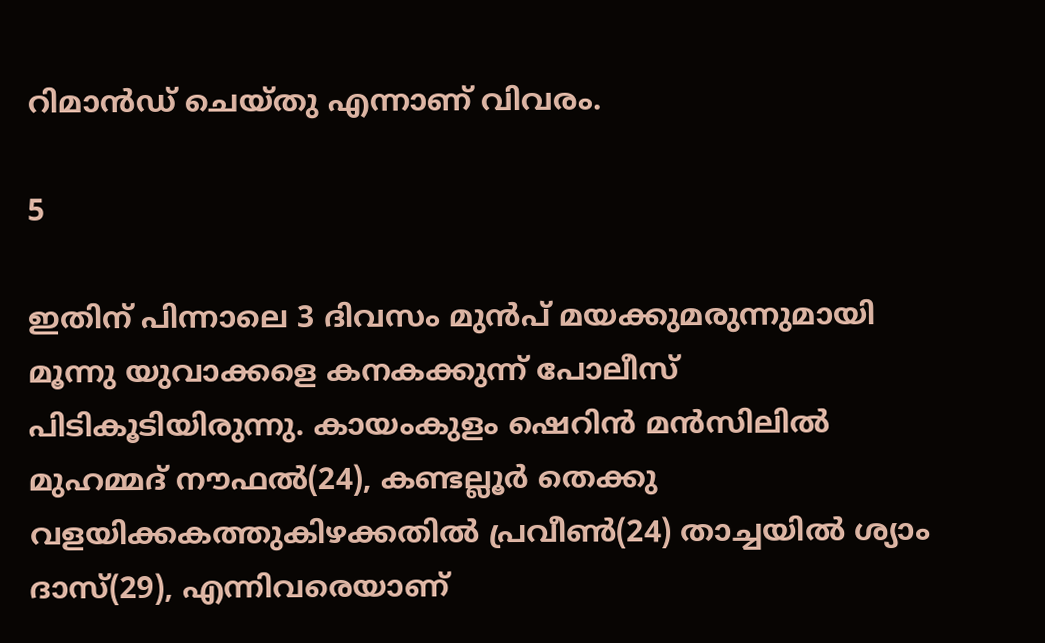റിമാൻഡ് ചെയ്തു എന്നാണ് വിവരം.

5

ഇതിന് പിന്നാലെ 3 ദിവസം മുൻപ് മയക്കുമരുന്നുമായി മൂന്നു യുവാക്കളെ കനകക്കുന്ന് പോലീസ് പിടികൂടിയിരുന്നു. കായംകുളം ഷെറിൻ മൻസിലിൽ മുഹമ്മദ് നൗഫൽ(24), കണ്ടല്ലൂർ തെക്കു വളയിക്കകത്തുകിഴക്കതിൽ പ്രവീൺ(24) താച്ചയിൽ ശ്യാം ദാസ്(29), എന്നിവരെയാണ്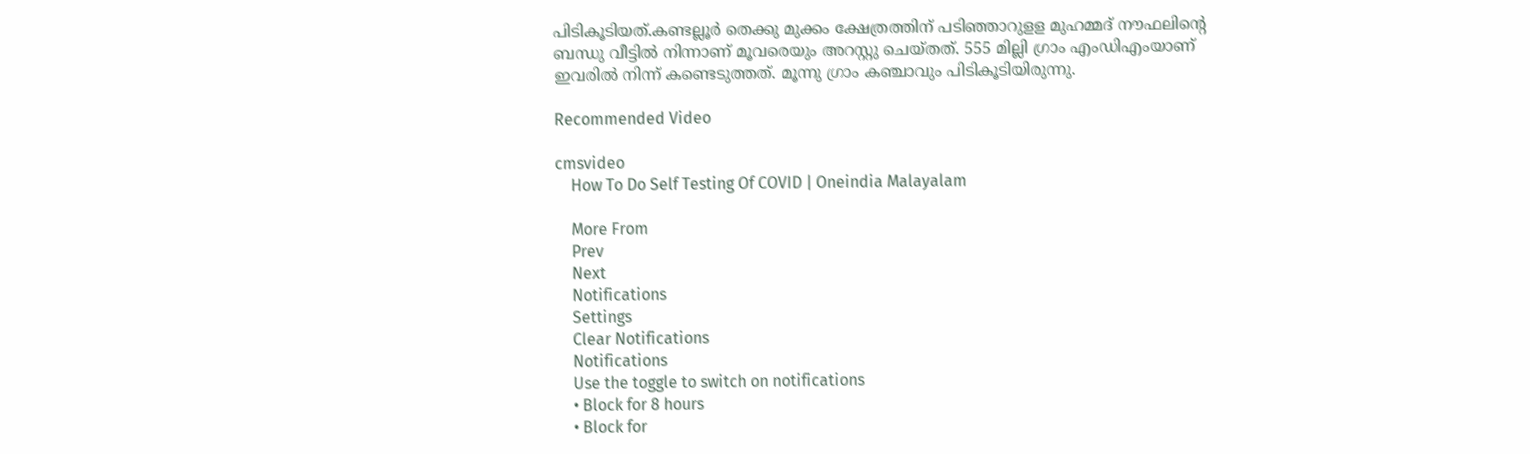പിടികൂടിയത്.കണ്ടല്ലൂർ തെക്കു മുക്കം ക്ഷേത്രത്തിന് പടിഞ്ഞാറുളള മുഹമ്മദ് നൗഫലിന്റെ ബന്ധു വീട്ടിൽ നിന്നാണ് മൂവരെയും അറസ്റ്റു ചെയ്തത്. 555 മില്ലി ഗ്രാം എംഡിഎംയാണ് ഇവരിൽ നിന്ന് കണ്ടെടുത്തത്. മൂന്നു ഗ്രാം കഞ്ചാവും പിടികൂടിയിരുന്നു.

Recommended Video

cmsvideo
    How To Do Self Testing Of COVID | Oneindia Malayalam

    More From
    Prev
    Next
    Notifications
    Settings
    Clear Notifications
    Notifications
    Use the toggle to switch on notifications
    • Block for 8 hours
    • Block for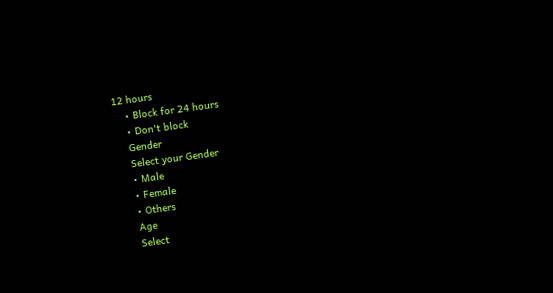12 hours
    • Block for 24 hours
    • Don't block
    Gender
    Select your Gender
    • Male
    • Female
    • Others
    Age
    Select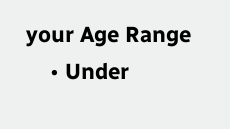your Age Range
    • Under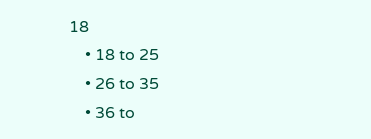18
    • 18 to 25
    • 26 to 35
    • 36 to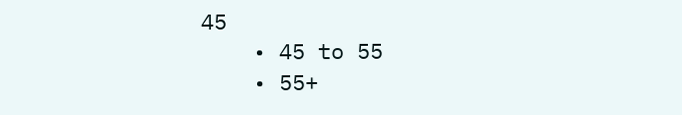45
    • 45 to 55
    • 55+